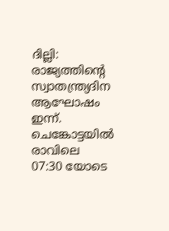ദില്ലി: രാജ്യത്തിന്റെ സ്വാതന്ത്ര്യദിന ആഘോഷം ഇന്ന്. ചെങ്കോട്ടയിൽ രാവിലെ 07:30 യോടെ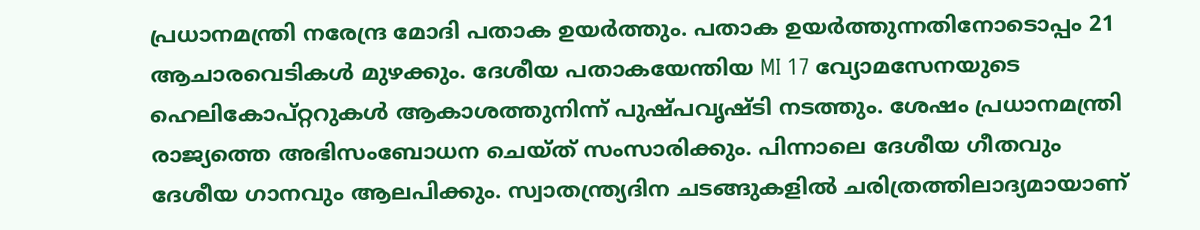പ്രധാനമന്ത്രി നരേന്ദ്ര മോദി പതാക ഉയർത്തും. പതാക ഉയർത്തുന്നതിനോടൊപ്പം 21 ആചാരവെടികൾ മുഴക്കും. ദേശീയ പതാകയേന്തിയ MI 17 വ്യോമസേനയുടെ ഹെലികോപ്റ്ററുകൾ ആകാശത്തുനിന്ന് പുഷ്പവൃഷ്ടി നടത്തും. ശേഷം പ്രധാനമന്ത്രി രാജ്യത്തെ അഭിസംബോധന ചെയ്ത് സംസാരിക്കും. പിന്നാലെ ദേശീയ ഗീതവും ദേശീയ ഗാനവും ആലപിക്കും. സ്വാതന്ത്ര്യദിന ചടങ്ങുകളിൽ ചരിത്രത്തിലാദ്യമായാണ്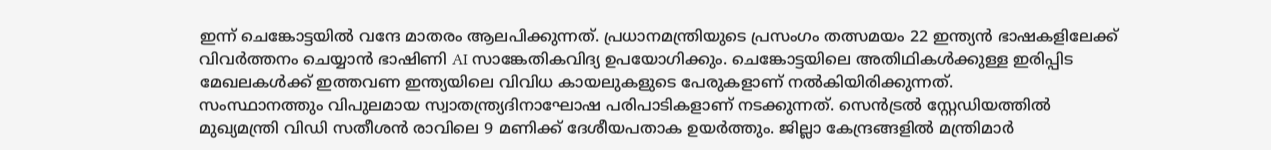ഇന്ന് ചെങ്കോട്ടയിൽ വന്ദേ മാതരം ആലപിക്കുന്നത്. പ്രധാനമന്ത്രിയുടെ പ്രസംഗം തത്സമയം 22 ഇന്ത്യൻ ഭാഷകളിലേക്ക് വിവർത്തനം ചെയ്യാൻ ഭാഷിണി AI സാങ്കേതികവിദ്യ ഉപയോഗിക്കും. ചെങ്കോട്ടയിലെ അതിഥികൾക്കുള്ള ഇരിപ്പിട മേഖലകൾക്ക് ഇത്തവണ ഇന്ത്യയിലെ വിവിധ കായലുകളുടെ പേരുകളാണ് നൽകിയിരിക്കുന്നത്.
സംസ്ഥാനത്തും വിപുലമായ സ്വാതന്ത്ര്യദിനാഘോഷ പരിപാടികളാണ് നടക്കുന്നത്. സെൻട്രൽ സ്റ്റേഡിയത്തിൽ മുഖ്യമന്ത്രി വിഡി സതീശൻ രാവിലെ 9 മണിക്ക് ദേശീയപതാക ഉയർത്തും. ജില്ലാ കേന്ദ്രങ്ങളിൽ മന്ത്രിമാർ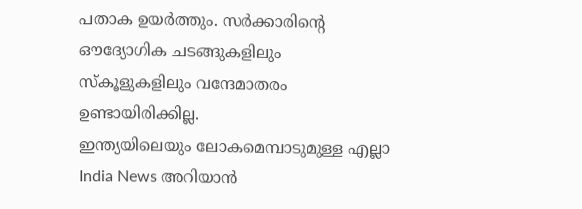പതാക ഉയർത്തും. സർക്കാരിൻ്റെ ഔദ്യോഗിക ചടങ്ങുകളിലും സ്കൂളുകളിലും വന്ദേമാതരം ഉണ്ടായിരിക്കില്ല.
ഇന്ത്യയിലെയും ലോകമെമ്പാടുമുള്ള എല്ലാ India News അറിയാൻ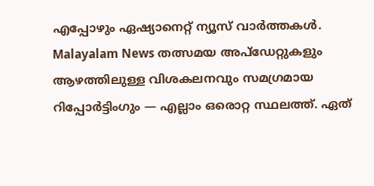എപ്പോഴും ഏഷ്യാനെറ്റ് ന്യൂസ് വാർത്തകൾ. Malayalam News തത്സമയ അപ്ഡേറ്റുകളും ആഴത്തിലുള്ള വിശകലനവും സമഗ്രമായ റിപ്പോർട്ടിംഗും — എല്ലാം ഒരൊറ്റ സ്ഥലത്ത്. ഏത്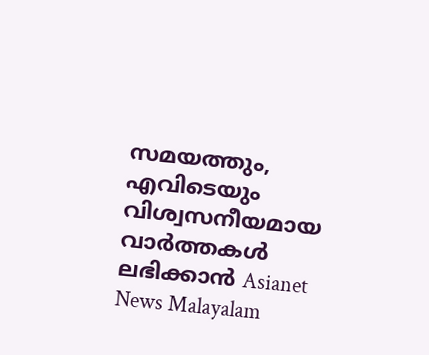സമയത്തും, എവിടെയും വിശ്വസനീയമായ വാർത്തകൾ ലഭിക്കാൻ Asianet News Malayalam